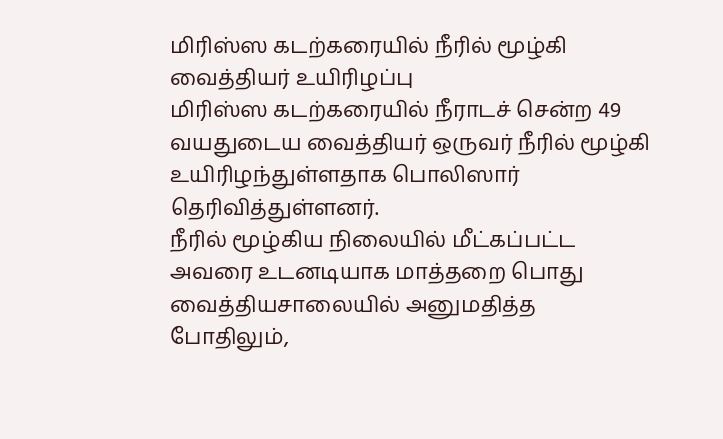மிரிஸ்ஸ கடற்கரையில் நீரில் மூழ்கி வைத்தியர் உயிரிழப்பு
மிரிஸ்ஸ கடற்கரையில் நீராடச் சென்ற 49 வயதுடைய வைத்தியர் ஒருவர் நீரில் மூழ்கி உயிரிழந்துள்ளதாக பொலிஸார் தெரிவித்துள்ளனர்.
நீரில் மூழ்கிய நிலையில் மீட்கப்பட்ட அவரை உடனடியாக மாத்தறை பொது வைத்தியசாலையில் அனுமதித்த போதிலும்,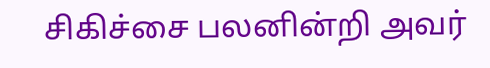சிகிச்சை பலனின்றி அவர்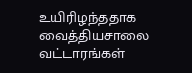உயிரிழந்ததாக வைத்தியசாலை வட்டாரங்கள்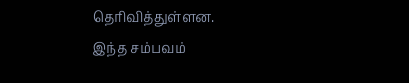தெரிவித்துள்ளன.
இந்த சம்பவம்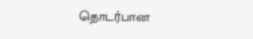தொடர்பான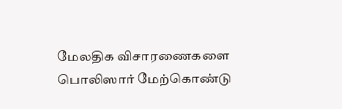மேலதிக விசாரணைகளை பொலிஸார் மேற்கொண்டு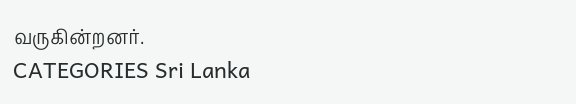வருகின்றனர்.
CATEGORIES Sri Lanka